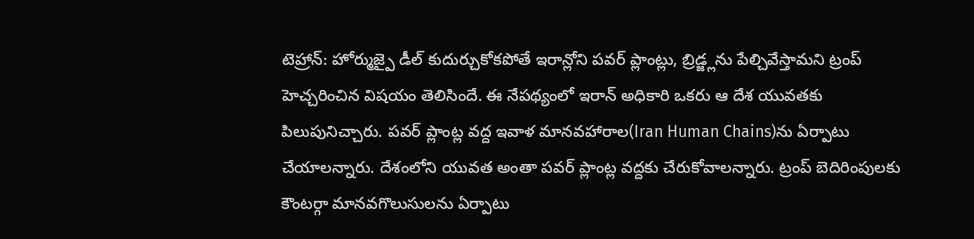టెహ్రాన్: హోర్ముజ్పై డీల్ కుదుర్చుకోకపోతే ఇరాన్లోని పవర్ ప్లాంట్లు, బ్రిడ్జ్లను పేల్చివేస్తామని ట్రంప్ హెచ్చరించిన విషయం తెలిసిందే. ఈ నేపథ్యంలో ఇరాన్ అధికారి ఒకరు ఆ దేశ యువతకు పిలుపునిచ్చారు. పవర్ ప్లాంట్ల వద్ద ఇవాళ మానవహారాల(Iran Human Chains)ను ఏర్పాటు చేయాలన్నారు. దేశంలోని యువత అంతా పవర్ ప్లాంట్ల వద్దకు చేరుకోవాలన్నారు. ట్రంప్ బెదిరింపులకు కౌంటర్గా మానవగొలుసులను ఏర్పాటు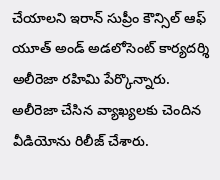చేయాలని ఇరాన్ సుప్రీం కౌన్సిల్ ఆఫ్ యూత్ అండ్ అడలోసెంట్ కార్యదర్శి అలీరెజా రహిమి పేర్కొన్నారు. అలీరెజా చేసిన వ్యాఖ్యలకు చెందిన వీడియోను రిలీజ్ చేశారు.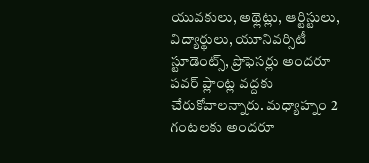యువకులు, అథ్లెట్లు, ఆర్టిస్టులు, విద్యార్థులు, యూనివర్సిటీ స్టూడెంట్స్, ప్రొఫెసర్లు అందరూ పవర్ ప్లాంట్ల వద్దకు చేరుకోవాలన్నారు. మధ్యాహ్నం 2 గంటలకు అందరూ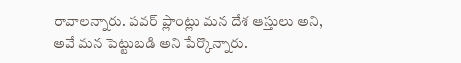రావాలన్నారు. పవర్ ప్లాంట్లు మన దేశ ఆస్తులు అని, అవే మన పెట్టుబడి అని పేర్కొన్నారు.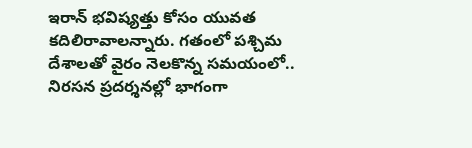ఇరాన్ భవిష్యత్తు కోసం యువత కదిలిరావాలన్నారు. గతంలో పశ్చిమ దేశాలతో వైరం నెలకొన్న సమయంలో.. నిరసన ప్రదర్శనల్లో భాగంగా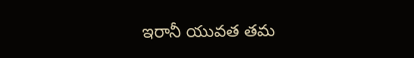ఇరానీ యువత తమ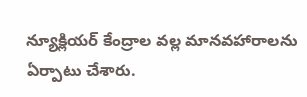న్యూక్లియర్ కేంద్రాల వల్ల మానవహారాలను ఏర్పాటు చేశారు.